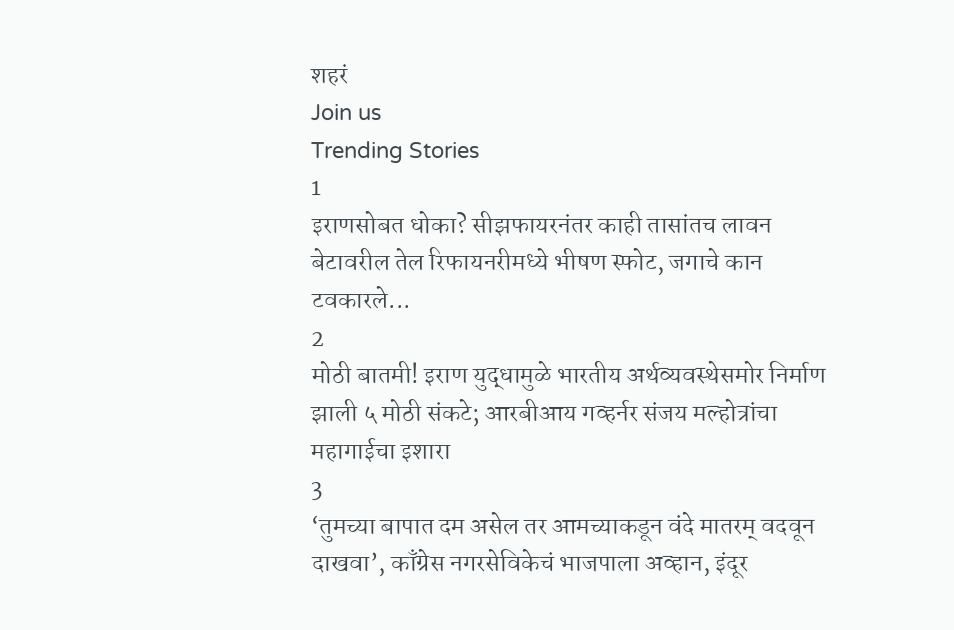शहरं
Join us
Trending Stories
1
इराणसोबत धोका? सीझफायरनंतर काही तासांतच लावन बेटावरील तेल रिफायनरीमध्ये भीषण स्फोट, जगाचे कान टवकारले...
2
मोठी बातमी! इराण युद्धामुळे भारतीय अर्थव्यवस्थेसमोर निर्माण झाली ५ मोठी संकटे; आरबीआय गव्हर्नर संजय मल्होत्रांचा महागाईचा इशारा
3
‘तुमच्या बापात दम असेल तर आमच्याकडून वंदे मातरम् वदवून दाखवा’, काँग्रेस नगरसेविकेचं भाजपाला अव्हान, इंदूर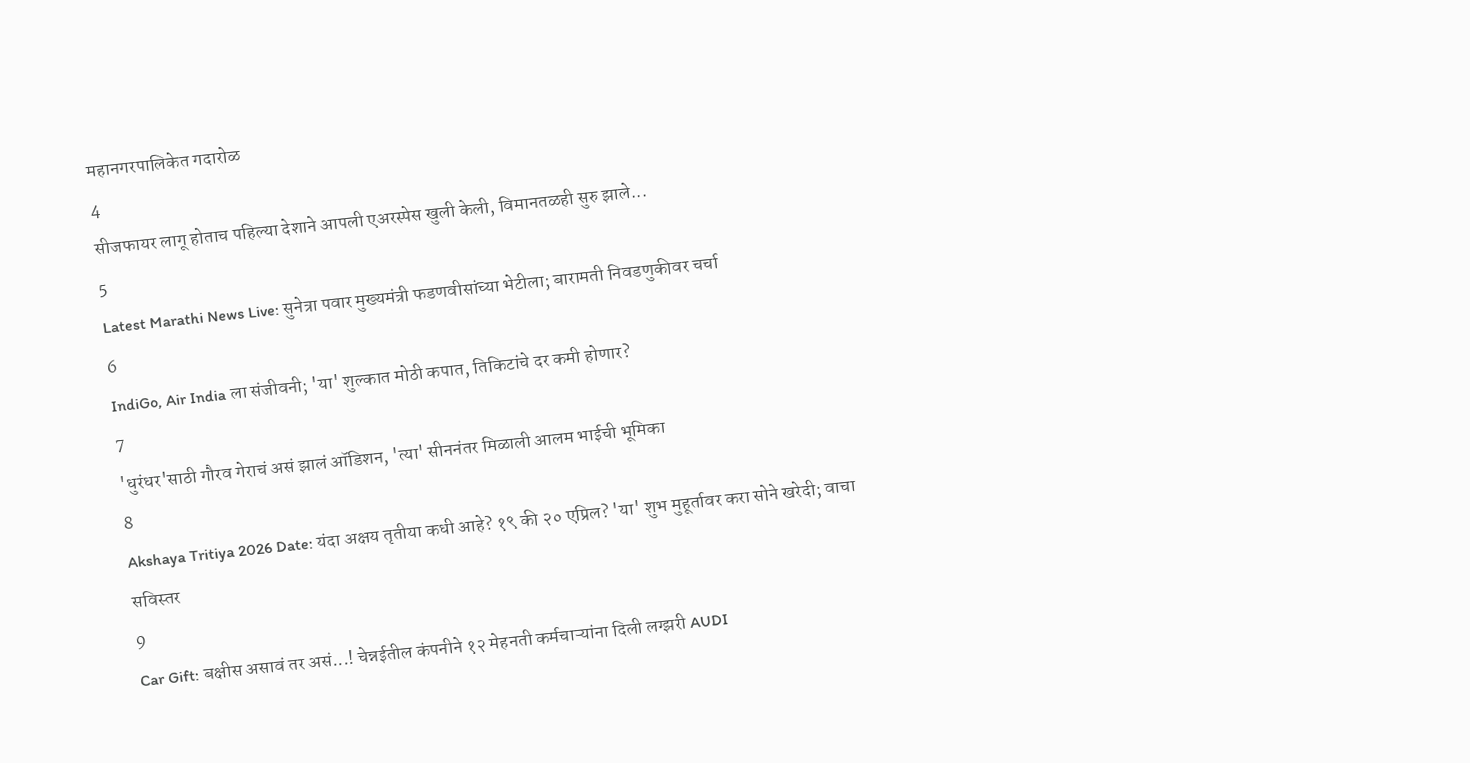महानगरपालिकेत गदारोळ
4
सीजफायर लागू होताच पहिल्या देशाने आपली एअरस्पेस खुली केली, विमानतळही सुरु झाले...
5
Latest Marathi News Live: सुनेत्रा पवार मुख्यमंत्री फडणवीसांच्या भेटीला; बारामती निवडणुकीवर चर्चा
6
IndiGo, Air India ला संजीवनी; 'या' शुल्कात मोठी कपात, तिकिटांचे दर कमी होणार?
7
'धुरंधर'साठी गौरव गेराचं असं झालं ऑडिशन, 'त्या' सीननंतर मिळाली आलम भाईची भूमिका
8
Akshaya Tritiya 2026 Date: यंदा अक्षय तृतीया कधी आहे? १९ की २० एप्रिल? 'या' शुभ मुहूर्तावर करा सोने खरेदी; वाचा सविस्तर
9
Car Gift: बक्षीस असावं तर असं...! चेन्नईतील कंपनीने १२ मेहनती कर्मचाऱ्यांना दिली लग्झरी AUDI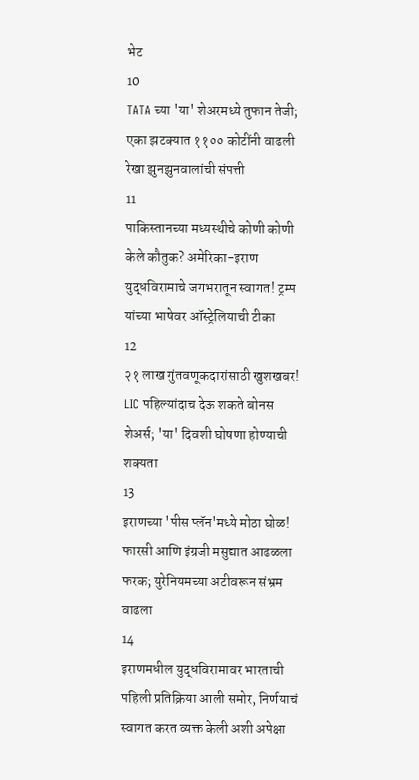भेट
10
TATA च्या 'या' शेअरमध्ये तुफान तेजी; एका झटक्यात ११०० कोटींनी वाढली रेखा झुनझुनवालांची संपत्ती
11
पाकिस्तानच्या मध्यस्थीचे कोणी कोणी केले कौतुक? अमेरिका-इराण युद्धविरामाचे जगभरातून स्वागत! ट्रम्प यांच्या भाषेवर ऑस्ट्रेलियाची टीका
12
२१ लाख गुंतवणूकदारांसाठी खुशखबर! LIC पहिल्यांदाच देऊ शकते बोनस शेअर्स; 'या' दिवशी घोषणा होण्याची शक्यता
13
इराणच्या 'पीस प्लॅन'मध्ये मोठा घोळ! फारसी आणि इंग्रजी मसुद्यात आढळला फरक; युरेनियमच्या अटीवरून संभ्रम वाढला
14
इराणमधील युद्धविरामावर भारताची पहिली प्रतिक्रिया आली समोर, निर्णयाचं स्वागत करत व्यक्त केली अशी अपेक्षा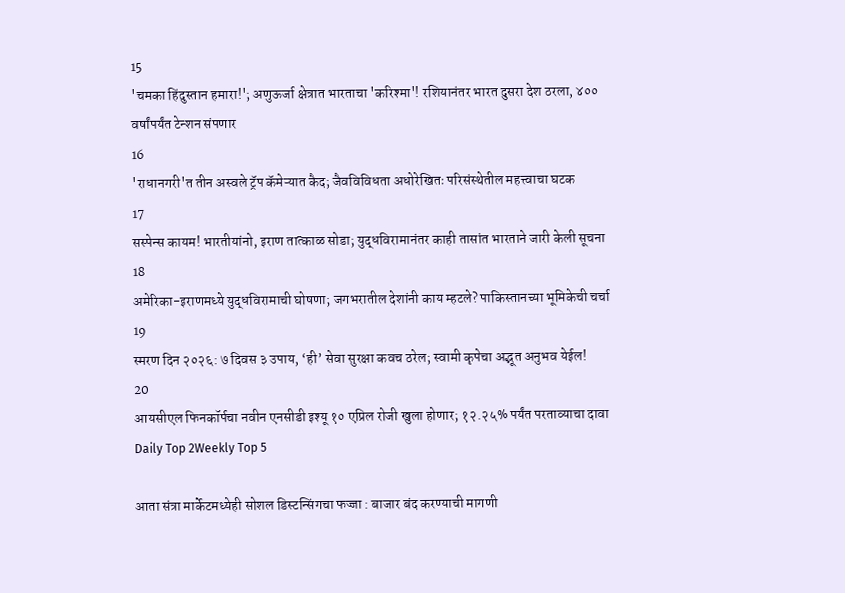15
'चमका हिंदुस्तान हमारा!'; अणुऊर्जा क्षेत्रात भारताचा 'करिश्मा'! रशियानंतर भारत दुसरा देश ठरला, ४०० वर्षांपर्यंत टेन्शन संपणार
16
'राधानगरी'त तीन अस्वले ट्रॅप कॅमेऱ्यात कैद; जैवविविधता अधोरेखितः परिसंस्थेतील महत्त्वाचा घटक
17
सस्पेन्स कायम! भारतीयांनो, इराण तात्काळ सोडा; युद्धविरामानंतर काही तासांत भारताने जारी केली सूचना
18
अमेरिका-इराणमध्ये युद्धविरामाची घोषणा; जगभरातील देशांनी काय म्हटले? पाकिस्तानच्या भूमिकेची चर्चा
19
स्मरण दिन २०२६: ७ दिवस ३ उपाय, ‘ही’ सेवा सुरक्षा कवच ठरेल; स्वामी कृपेचा अद्भूत अनुभव येईल!
20
आयसीएल फिनकॉर्पचा नवीन एनसीडी इश्यू १० एप्रिल रोजी खुला होणार; १२.२५% पर्यंत परताव्याचा दावा
Daily Top 2Weekly Top 5

आता संत्रा मार्केटमध्येही सोशल डिस्टन्सिंगचा फज्जा : बाजार बंद करण्याची मागणी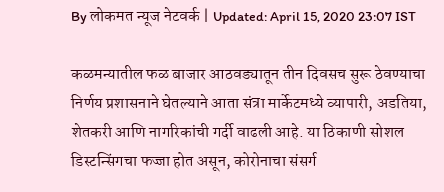By लोकमत न्यूज नेटवर्क | Updated: April 15, 2020 23:07 IST

कळमन्यातील फळ बाजार आठवड्यातून तीन दिवसच सुरू ठेवण्याचा निर्णय प्रशासनाने घेतल्याने आता संत्रा मार्केटमध्ये व्यापारी, अडतिया, शेतकरी आणि नागरिकांची गर्दी वाढली आहे. या ठिकाणी सोशल डिस्टन्सिंगचा फज्जा होत असून, कोरोनाचा संसर्ग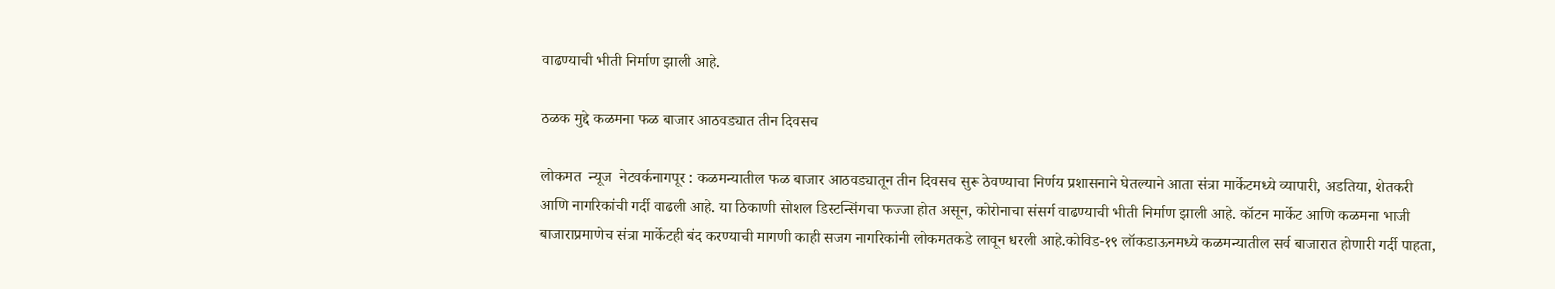वाढण्याची भीती निर्माण झाली आहे.

ठळक मुद्दे कळमना फळ बाजार आठवड्यात तीन दिवसच

लोकमत  न्यूज  नेटवर्कनागपूर : कळमन्यातील फळ बाजार आठवड्यातून तीन दिवसच सुरू ठेवण्याचा निर्णय प्रशासनाने घेतल्याने आता संत्रा मार्केटमध्ये व्यापारी, अडतिया, शेतकरी आणि नागरिकांची गर्दी वाढली आहे. या ठिकाणी सोशल डिस्टन्सिंगचा फज्जा होत असून, कोरोनाचा संसर्ग वाढण्याची भीती निर्माण झाली आहे. कॉटन मार्केट आणि कळमना भाजी बाजाराप्रमाणेच संत्रा मार्केटही बंद करण्याची मागणी काही सजग नागरिकांनी लोकमतकडे लावून धरली आहे.कोविड-१९ लॉकडाऊनमध्ये कळमन्यातील सर्व बाजारात होणारी गर्दी पाहता,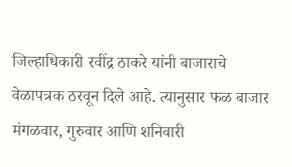जिल्हाधिकारी रवींद्र ठाकरे यांनी बाजाराचे वेळापत्रक ठरवून दिले आहे. त्यानुसार फळ बाजार मंगळवार, गुरुवार आणि शनिवारी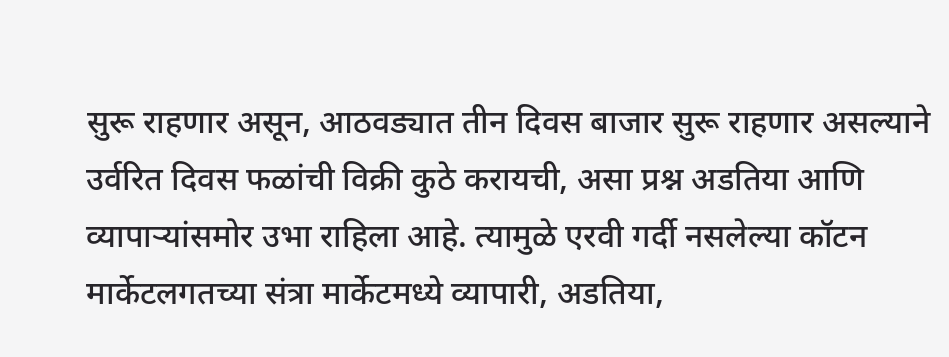सुरू राहणार असून, आठवड्यात तीन दिवस बाजार सुरू राहणार असल्याने उर्वरित दिवस फळांची विक्री कुठे करायची, असा प्रश्न अडतिया आणि व्यापाऱ्यांसमोर उभा राहिला आहे. त्यामुळे एरवी गर्दी नसलेल्या कॉटन मार्केटलगतच्या संत्रा मार्केटमध्ये व्यापारी, अडतिया,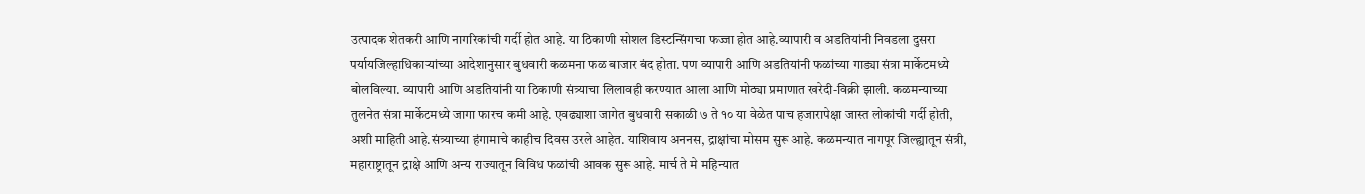उत्पादक शेतकरी आणि नागरिकांची गर्दी होत आहे. या ठिकाणी सोशल डिस्टन्सिंगचा फज्जा होत आहे.व्यापारी व अडतियांनी निवडला दुसरा पर्यायजिल्हाधिकाऱ्यांच्या आदेशानुसार बुधवारी कळमना फळ बाजार बंद होता. पण व्यापारी आणि अडतियांनी फळांच्या गाड्या संत्रा मार्केटमध्ये बोलविल्या. व्यापारी आणि अडतियांनी या ठिकाणी संत्र्याचा लिलावही करण्यात आला आणि मोठ्या प्रमाणात खरेदी-विक्री झाली. कळमन्याच्या तुलनेत संत्रा मार्केटमध्ये जागा फारच कमी आहे. एवढ्याशा जागेत बुधवारी सकाळी ७ ते १० या वेळेत पाच हजारापेक्षा जास्त लोकांची गर्दी होती, अशी माहिती आहे.संत्र्याच्या हंगामाचे काहीच दिवस उरले आहेत. याशिवाय अननस, द्राक्षांचा मोसम सुरू आहे. कळमन्यात नागपूर जिल्ह्यातून संत्री, महाराष्ट्रातून द्राक्षे आणि अन्य राज्यातून विविध फळांची आवक सुरू आहे. मार्च ते मे महिन्यात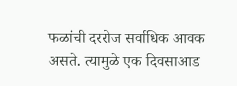फळांची दररोज सर्वाधिक आवक असते. त्यामुळे एक दिवसाआड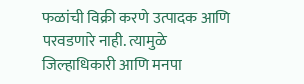फळांची विक्री करणे उत्पादक आणि परवडणारे नाही. त्यामुळे जिल्हाधिकारी आणि मनपा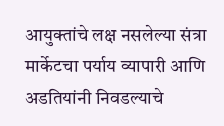आयुक्तांचे लक्ष नसलेल्या संत्रा मार्केटचा पर्याय व्यापारी आणि अडतियांनी निवडल्याचे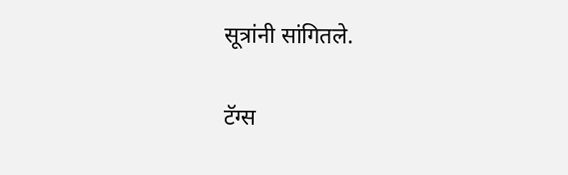सूत्रांनी सांगितले.

टॅग्स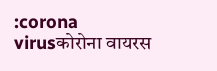:corona virusकोरोना वायरस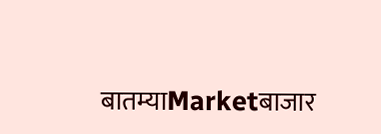बातम्याMarketबाजार